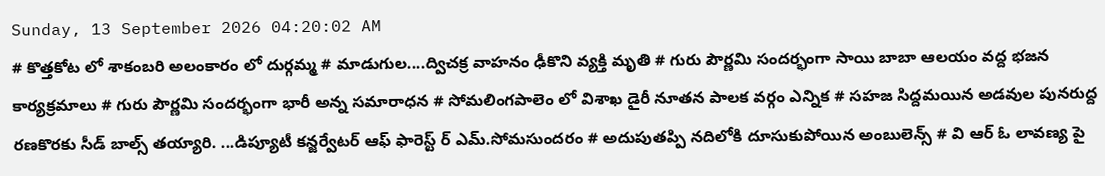Sunday, 13 September 2026 04:20:02 AM
# కొత్తకోట లో శాకంబరి అలంకారం లో దుర్గమ్మ # మాడుగుల....ద్విచక్ర వాహనం ఢీకొని వ్యక్తి మృతి # గురు పౌర్ణమి సందర్భంగా సాయి బాబా ఆలయం వద్ద భజన కార్యక్రమాలు # గురు పౌర్ణమి సందర్భంగా భారీ అన్న సమారాధన # సోమలింగపాలెం లో విశాఖ డైరీ నూతన పాలక వర్గం ఎన్నిక # సహజ సిద్దమయిన అడవుల పునరుద్ద రణకొరకు సీడ్ బాల్స్ తయ్యారి. ...డిప్యూటీ కన్జర్వేటర్ ఆఫ్ ఫారెస్ట్ ర్ ఎమ్.సోమసుందరం # అదుపుతప్పి నదిలోకి దూసుకుపోయిన అంబులెన్స్ # వి ఆర్ ఓ లావణ్య పై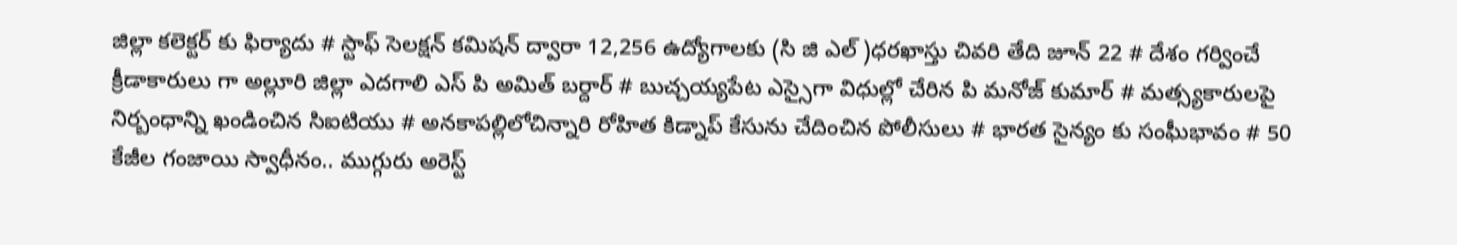జిల్లా కలెక్టర్ కు ఫిర్యాదు # స్టాఫ్ సెలక్షన్ కమిషన్ ద్వారా 12,256 ఉద్యోగాలకు (సి జి ఎల్ )ధరఖాస్తు చివరి తేది జూన్ 22 # దేశం గర్వించే క్రీడాకారులు గా అల్లూరి జిల్లా ఎదగాలి ఎస్ పి అమిత్ బర్దార్ # బుచ్చయ్యపేట ఎస్సైగా విధుల్లో చేరిన పి మనోజ్ కుమార్ # మత్స్యకారులపై నిర్బంధాన్ని ఖండించిన సిఐటియు # అనకాపల్లిలోచిన్నారి రోహిత కిడ్నాప్ కేసును చేదించిన పోలీసులు # భారత సైన్యం కు సంఘీభావం # 50 కేజీల గంజాయి స్వాధీనం.. ముగ్గురు అరెస్ట్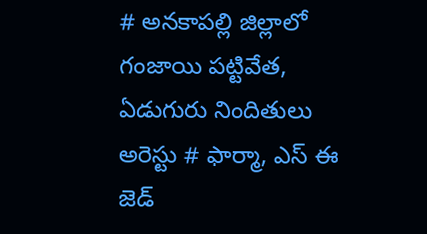# అనకాపల్లి జిల్లాలో గంజాయి పట్టివేత, ఏడుగురు నిందితులు అరెస్టు # ఫార్మా, ఎస్ ఈ జెడ్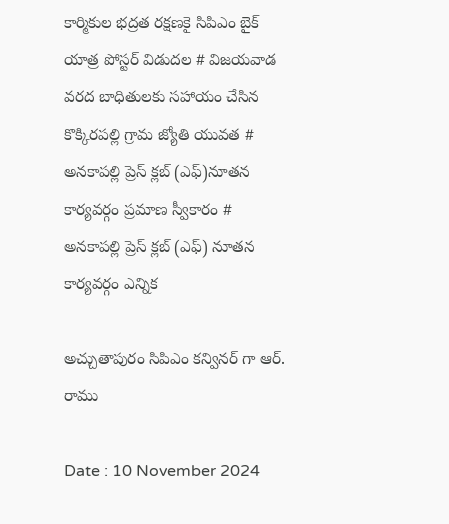కార్మికుల భద్రత రక్షణకై సిపిఎం బైక్ యాత్ర పోస్టర్ విడుదల # విజయవాడ వరద బాధితులకు సహాయం చేసిన కొక్కిరపల్లి గ్రామ జ్యోతి యువత # అనకాపల్లి ప్రెస్ క్లబ్ (ఎఫ్)నూతన కార్యవర్గం ప్రమాణ స్వీకారం # అనకాపల్లి ప్రెస్ క్లబ్ (ఎఫ్) నూతన కార్యవర్గం ఎన్నిక

అచ్చుతాపురం సిపిఎం కన్వినర్ గా ఆర్. రాము

Date : 10 November 2024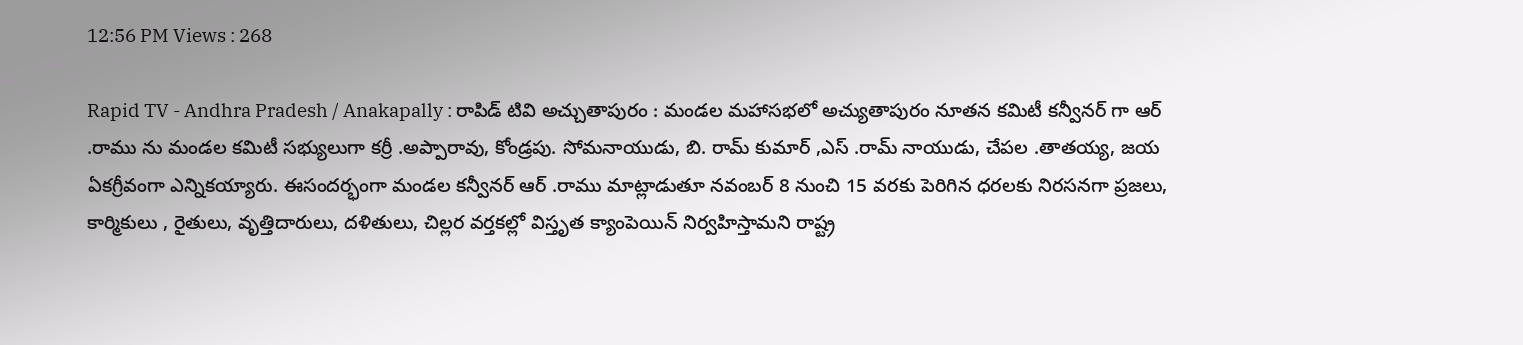12:56 PM Views : 268

Rapid TV - Andhra Pradesh / Anakapally : రాపిడ్ టివి అచ్చుతాపురం : మండల మహాసభలో అచ్యుతాపురం నూతన కమిటీ కన్వీనర్ గా ఆర్ .రాము ను మండల కమిటీ సభ్యులుగా కర్రీ .అప్పారావు, కోండ్రపు. సోమనాయుడు, బి. రామ్ కుమార్ ,ఎస్ .రామ్ నాయుడు, చేపల .తాతయ్య, జయ ఏకగ్రీవంగా ఎన్నికయ్యారు. ఈసందర్భంగా మండల కన్వీనర్ ఆర్ .రాము మాట్లాడుతూ నవంబర్ 8 నుంచి 15 వరకు పెరిగిన ధరలకు నిరసనగా ప్రజలు, కార్మికులు , రైతులు, వృత్తిదారులు, దళితులు, చిల్లర వర్తకల్లో విస్తృత క్యాంపెయిన్ నిర్వహిస్తామని రాష్ట్ర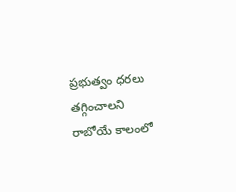ప్రభుత్వం ధరలు తగ్గించాలని రాబోయే కాలంలో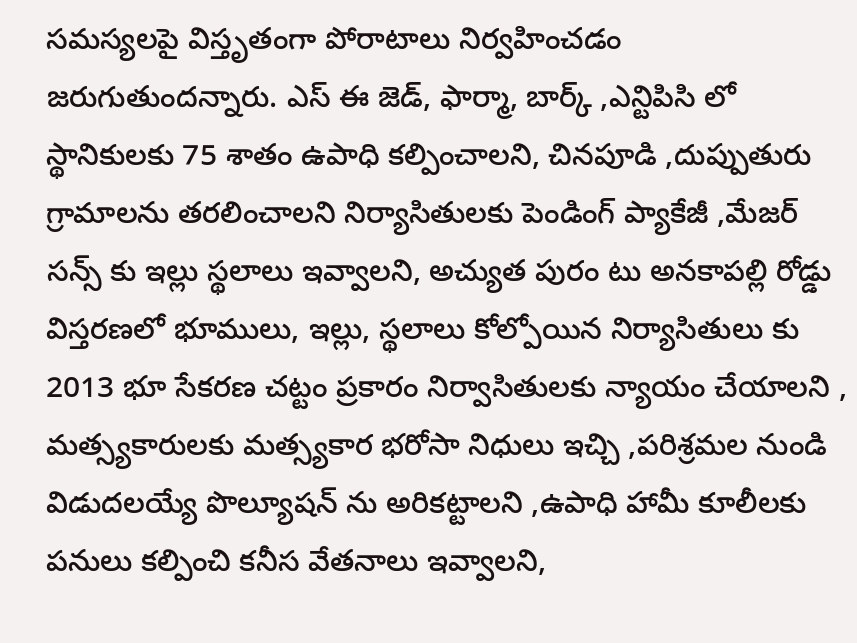సమస్యలపై విస్తృతంగా పోరాటాలు నిర్వహించడం జరుగుతుందన్నారు. ఎస్ ఈ జెడ్, ఫార్మా, బార్క్ ,ఎన్టిపిసి లో స్థానికులకు 75 శాతం ఉపాధి కల్పించాలని, చినపూడి ,దుప్పుతురు గ్రామాలను తరలించాలని నిర్యాసితులకు పెండింగ్ ప్యాకేజీ ,మేజర్ సన్స్ కు ఇల్లు స్థలాలు ఇవ్వాలని, అచ్యుత పురం టు అనకాపల్లి రోడ్డు విస్తరణలో భూములు, ఇల్లు, స్థలాలు కోల్పోయిన నిర్యాసితులు కు 2013 భూ సేకరణ చట్టం ప్రకారం నిర్వాసితులకు న్యాయం చేయాలని , మత్స్యకారులకు మత్స్యకార భరోసా నిధులు ఇచ్చి ,పరిశ్రమల నుండి విడుదలయ్యే పొల్యూషన్ ను అరికట్టాలని ,ఉపాధి హామీ కూలీలకు పనులు కల్పించి కనీస వేతనాలు ఇవ్వాలని,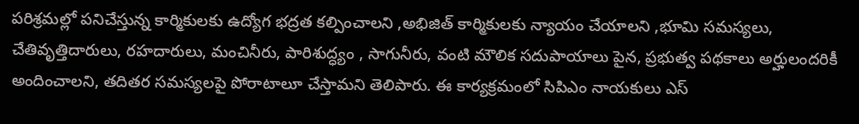పరిశ్రమల్లో పనిచేస్తున్న కార్మికులకు ఉద్యోగ భద్రత కల్పించాలని ,అభిజిత్ కార్మికులకు న్యాయం చేయాలని ,భూమి సమస్యలు, చేతివృత్తిదారులు, రహదారులు, మంచినీరు, పారిశుద్ధ్యం , సాగునీరు, వంటి మౌలిక సదుపాయాలు పైన, ప్రభుత్వ పథకాలు అర్హులందరికీ అందించాలని, తదితర సమస్యలపై పోరాటాలూ చేస్తామని తెలిపారు. ఈ కార్యక్రమంలో సిపిఎం నాయకులు ఎస్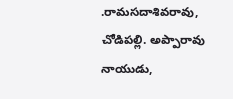.రామసదాశివరావు, చోడిపల్లి. అప్పారావు నాయుడు,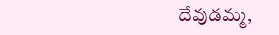దేవుడమ్మ,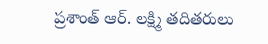ప్రశాంత్ ఆర్. లక్ష్మి తదితరులు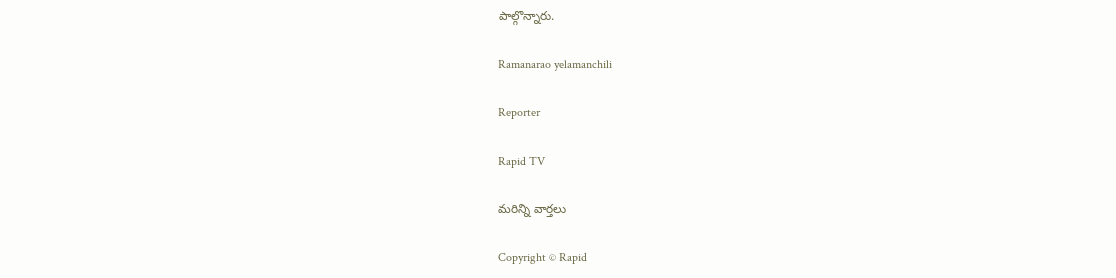పాల్గొన్నారు.

Ramanarao yelamanchili

Reporter

Rapid TV

మరిన్ని వార్తలు

Copyright © Rapid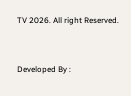TV 2026. All right Reserved.



Developed By :